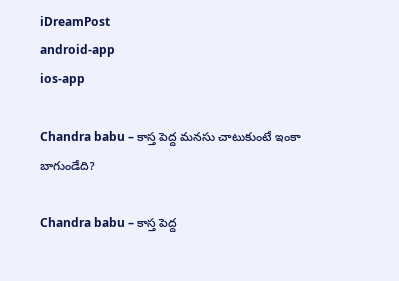iDreamPost
android-app
ios-app

Chandra babu – కాస్త పెద్ద మ‌న‌సు చాటుకుంటే ఇంకా బాగుండేది?

Chandra babu – కాస్త పెద్ద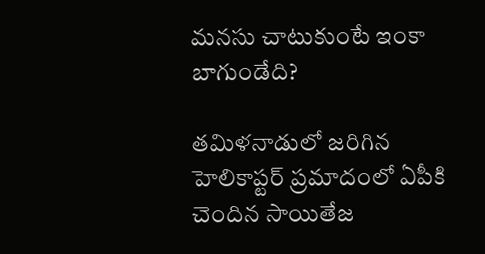మ‌న‌సు చాటుకుంటే ఇంకా బాగుండేది?

త‌మిళ‌నాడులో జ‌రిగిన హెలికాప్ట‌ర్ ప్ర‌మాదంలో ఏపీకి చెందిన సాయితేజ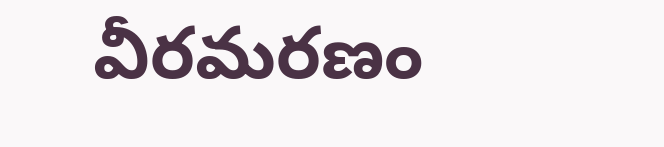వీర‌మ‌ర‌ణం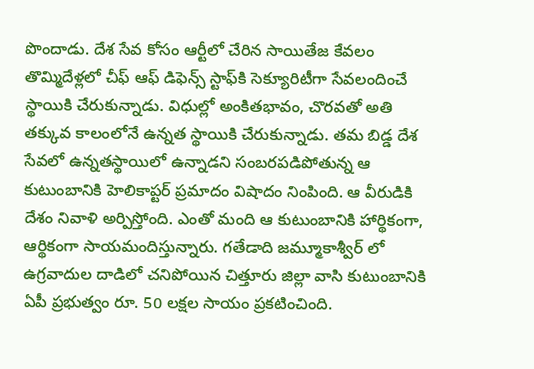పొందాడు. దేశ సేవ కోసం ఆర్టీలో చేరిన సాయితేజ‌ కేవలం తొమ్మిదేళ్లలో చీఫ్‌ ఆఫ్‌ డిఫెన్స్‌ స్టాఫ్‌కి సెక్యూరిటీగా సేవలందించే స్థాయికి చేరుకున్నాడు. విధుల్లో అంకిత‌భావం, చొర‌వ‌తో అతి త‌క్కువ కాలంలోనే ఉన్నత స్థాయికి చేరుకున్నాడు. త‌మ బిడ్డ దేశ సేవ‌లో ఉన్న‌త‌స్థాయిలో ఉన్నాడ‌ని సంబ‌ర‌ప‌డిపోతున్న ఆ కుటుంబానికి హెలికాప్ట‌ర్ ప్ర‌మాదం విషాదం నింపింది. ఆ వీరుడికి దేశం నివాళి అర్పిస్తోంది. ఎంతో మంది ఆ కుటుంబానికి హార్థికంగా, ఆర్థికంగా సాయ‌మందిస్తున్నారు. గ‌తేడాది జ‌మ్మూకాశ్వీర్ లో ఉగ్ర‌వాదుల దాడిలో చ‌నిపోయిన చిత్తూరు జిల్లా వాసి కుటుంబానికి ఏపీ ప్ర‌భుత్వం రూ. 50 ల‌క్ష‌ల సాయం ప్ర‌క‌టించింది.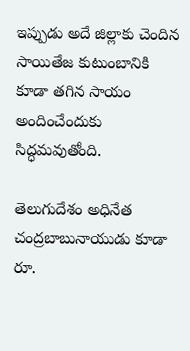ఇప్పుడు అదే జిల్లాకు చెందిన సాయితేజ కుటుంబానికి కూడా త‌గిన సాయం అందించేందుకు సిద్ధ‌మ‌వుతోంది.

తెలుగుదేశం అధినేత చంద్ర‌బాబునాయుడు కూడా రూ.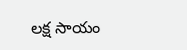ల‌క్ష సాయం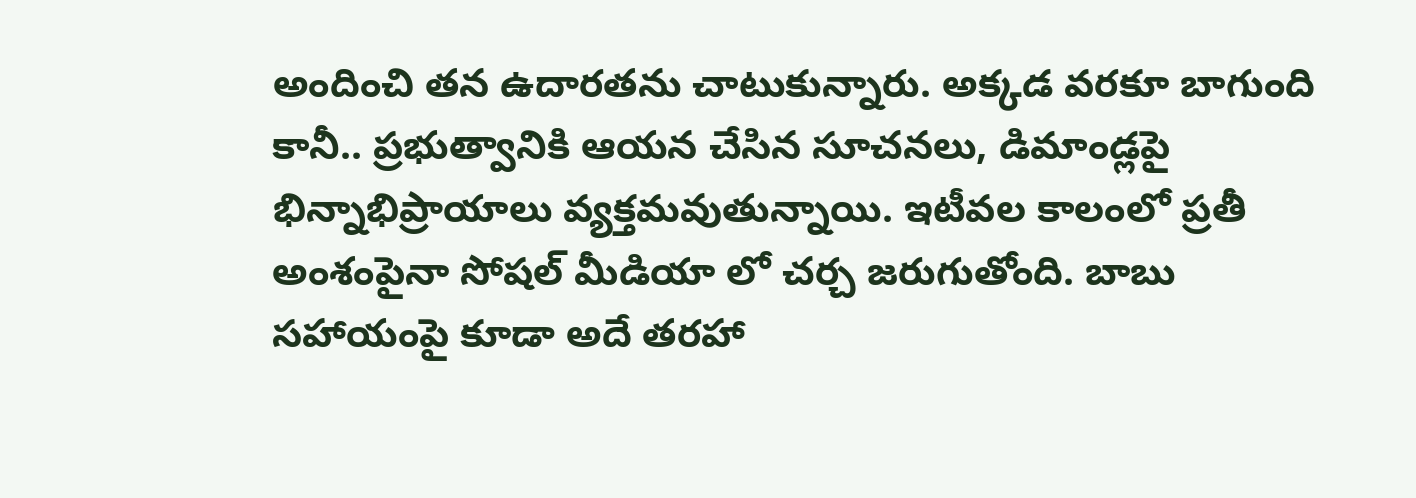అందించి త‌న ఉదార‌త‌ను చాటుకున్నారు. అక్క‌డ వ‌ర‌కూ బాగుంది కానీ.. ప్ర‌భుత్వానికి ఆయ‌న‌ చేసిన సూచ‌న‌లు, డిమాండ్ల‌పై భిన్నాభిప్రాయాలు వ్య‌క్త‌మ‌వుతున్నాయి. ఇటీవ‌ల కాలంలో ప్ర‌తీ అంశంపైనా సోష‌ల్ మీడియా లో చ‌ర్చ జ‌రుగుతోంది. బాబు స‌హాయంపై కూడా అదే త‌ర‌హా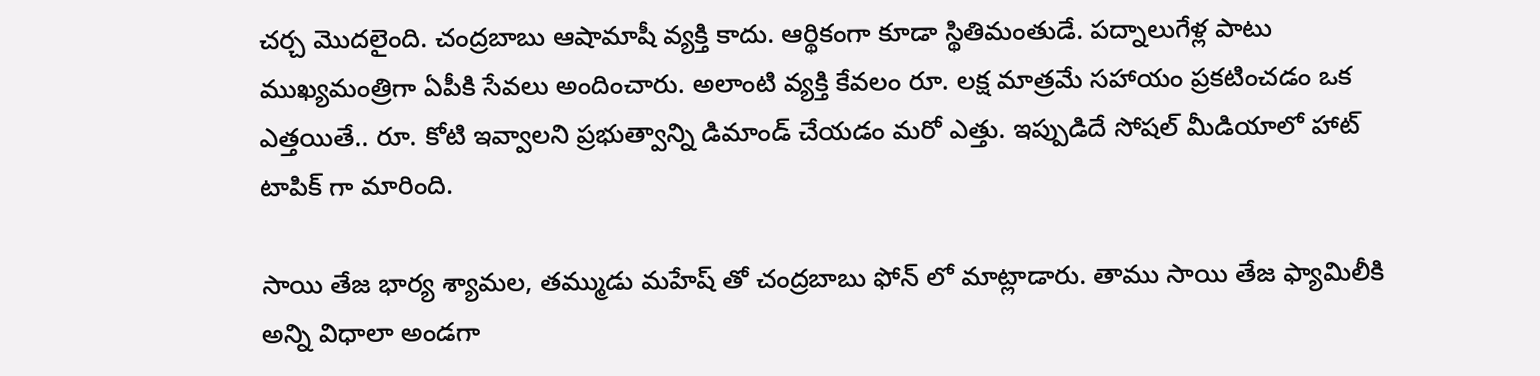చ‌ర్చ మొద‌లైంది. చంద్ర‌బాబు ఆషామాషీ వ్య‌క్తి కాదు. ఆర్థికంగా కూడా స్థితిమంతుడే. ప‌ద్నాలుగేళ్ల పాటు ముఖ్య‌మంత్రిగా ఏపీకి సేవలు అందించారు. అలాంటి వ్య‌క్తి కేవ‌లం రూ. ల‌క్ష మాత్ర‌మే స‌హాయం ప్ర‌క‌టించ‌డం ఒక ఎత్త‌యితే.. రూ. కోటి ఇవ్వాల‌ని ప్ర‌భుత్వాన్ని డిమాండ్ చేయ‌డం మ‌రో ఎత్తు. ఇప్పుడిదే సోష‌ల్ మీడియాలో హాట్ టాపిక్ గా మారింది.

సాయి తేజ భార్య శ్యామల, తమ్ముడు మహేష్ తో చంద్రబాబు ఫోన్ లో మాట్లాడారు. తాము సాయి తేజ ఫ్యామిలీకి అన్ని విధాలా అండగా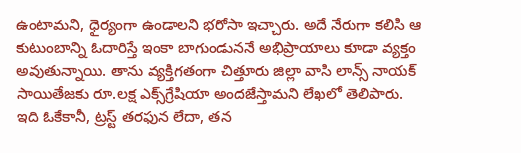ఉంటామని, ధైర్యంగా ఉండాలని భరోసా ఇచ్చారు. అదే నేరుగా క‌లిసి ఆ కుటుంబాన్ని ఓదారిస్తే ఇంకా బాగుండున‌నే అభిప్రాయాలు కూడా వ్య‌క్తం అవుతున్నాయి. తాను వ్యక్తిగతంగా చిత్తూరు జిల్లా వాసి లాన్స్‌ నాయక్‌ సాయితేజకు రూ.లక్ష ఎక్స్‌గ్రేషియా అందజేస్తామని లేఖలో తెలిపారు. ఇది ఓకేకానీ, ట్ర‌స్ట్ త‌ర‌ఫున లేదా, త‌న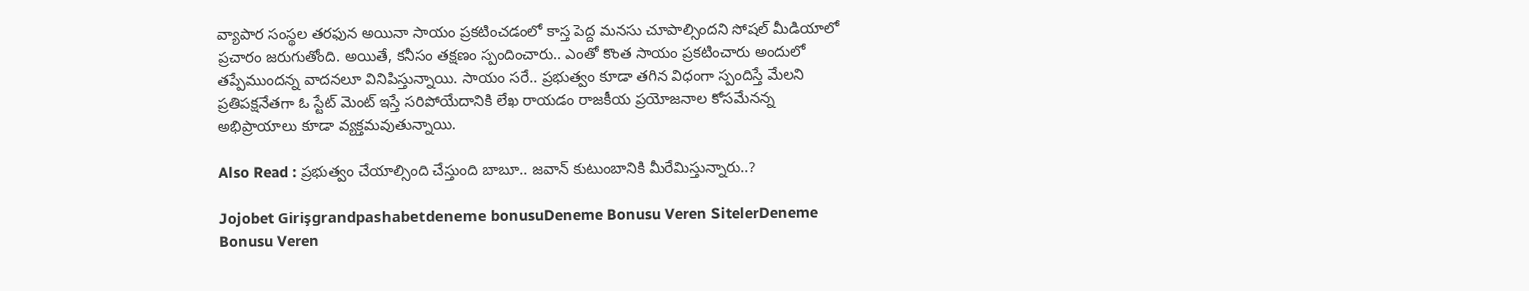వ్యాపార సంస్థ‌ల త‌ర‌ఫున అయినా సాయం ప్ర‌క‌టించ‌డంలో కాస్త పెద్ద మ‌న‌సు చూపాల్సింద‌ని సోష‌ల్ మీడియాలో ప్ర‌చారం జ‌రుగుతోంది. అయితే, క‌నీసం త‌క్ష‌ణం స్పందించారు.. ఎంతో కొంత సాయం ప్ర‌క‌టించారు అందులో త‌ప్పేముంద‌న్న వాద‌న‌లూ వినిపిస్తున్నాయి. సాయం స‌రే.. ప్ర‌భుత్వం కూడా త‌గిన విధంగా స్పందిస్తే మేల‌ని ప్ర‌తిప‌క్ష‌నేత‌గా ఓ స్టేట్ మెంట్ ఇస్తే స‌రిపోయేదానికి లేఖ రాయ‌డం రాజ‌కీయ ప్ర‌యోజ‌నాల కోస‌మేన‌న్న‌ అభిప్రాయాలు కూడా వ్య‌క్త‌మ‌వుతున్నాయి.

Also Read : ప్రభుత్వం చేయాల్సింది చేస్తుంది బాబూ.. జవాన్‌ కుటుంబానికి మీరేమిస్తున్నారు..?

Jojobet Girişgrandpashabetdeneme bonusuDeneme Bonusu Veren SitelerDeneme Bonusu Veren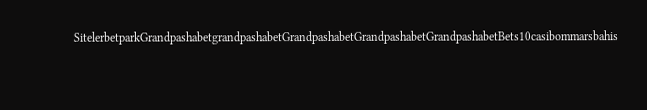SitelerbetparkGrandpashabetgrandpashabetGrandpashabetGrandpashabetGrandpashabetBets10casibommarsbahis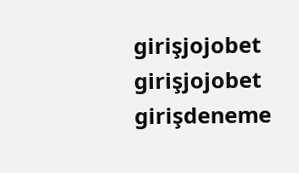girişjojobet girişjojobet girişdeneme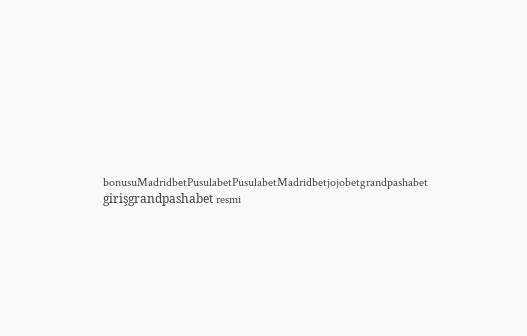bonusuMadridbetPusulabetPusulabetMadridbetjojobetgrandpashabet girişgrandpashabet resmi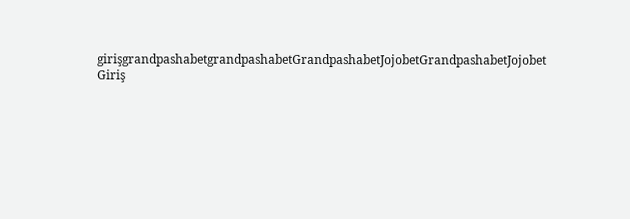girişgrandpashabetgrandpashabetGrandpashabetJojobetGrandpashabetJojobet Giriş